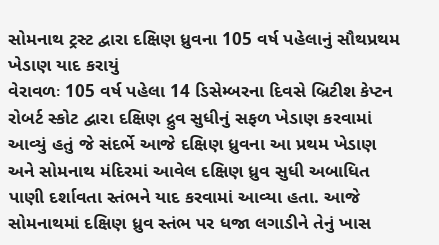સોમનાથ ટ્રસ્ટ દ્વારા દક્ષિણ ધ્રુવના 105 વર્ષ પહેલાનું સૌથપ્રથમ ખેડાણ યાદ કરાયું
વેરાવળઃ 105 વર્ષ પહેલા 14 ડિસેમ્બરના દિવસે બ્રિટીશ કેપ્ટન રોબર્ટ સ્કોટ દ્વારા દક્ષિણ દ્રુવ સુધીનું સફળ ખેડાણ કરવામાં આવ્યું હતું જે સંદર્ભે આજે દક્ષિણ ધ્રુવના આ પ્રથમ ખેડાણ અને સોમનાથ મંદિરમાં આવેલ દક્ષિણ ધ્રુવ સુધી અબાધિત પાણી દર્શાવતા સ્તંભને યાદ કરવામાં આવ્યા હતા. આજે સોમનાથમાં દક્ષિણ ધ્રુવ સ્તંભ પર ધજા લગાડીને તેનું ખાસ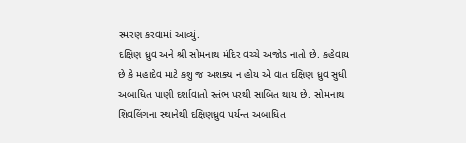સ્મરણ કરવામાં આવ્યું.
દક્ષિણ ધ્રુવ અને શ્રી સોમનાથ મંદિર વચ્ચે અજોડ નાતો છે. કહેવાય છે કે મહાદેવ માટે કશુ જ અશક્ય ન હોય એ વાત દક્ષિણ ધ્રુવ સુધી અબાધિત પાણી દર્શાવાતો સ્તંભ પરથી સાબિત થાય છે. સોમનાથ શિવલિંગના સ્થાનેથી દક્ષિણધ્રુવ પર્યન્ત અબાધિત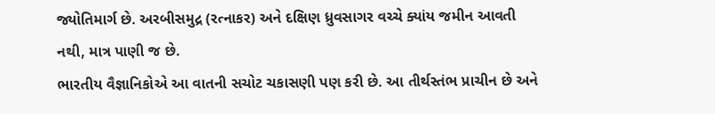જ્યોતિમાર્ગ છે. અરબીસમુદ્ર (રત્નાકર) અને દક્ષિણ ધ્રુવસાગર વચ્ચે ક્યાંય જમીન આવતી નથી, માત્ર પાણી જ છે.
ભારતીય વૈજ્ઞાનિકોએ આ વાતની સચોટ ચકાસણી પણ કરી છે. આ તીર્થસ્તંભ પ્રાચીન છે અને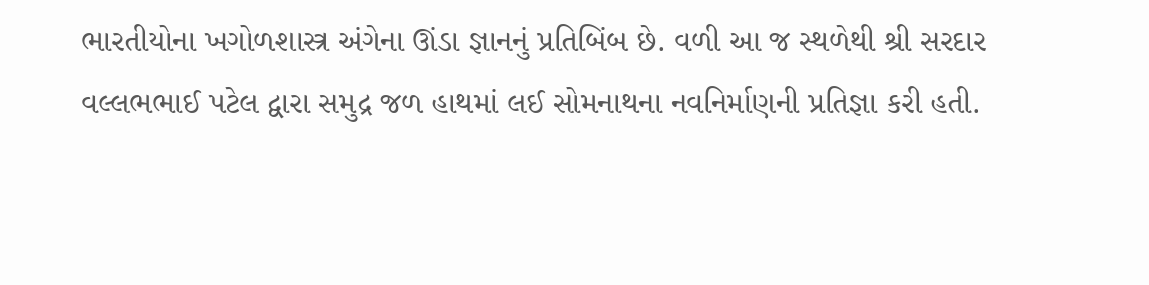ભારતીયોના ખગોળશાસ્ત્ર અંગેના ઊંડા જ્ઞાનનું પ્રતિબિંબ છે. વળી આ જ સ્થળેથી શ્રી સરદાર વલ્લભભાઈ પટેલ દ્વારા સમુદ્ર જળ હાથમાં લઈ સોમનાથના નવનિર્માણની પ્રતિજ્ઞા કરી હતી.